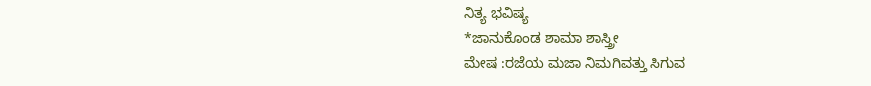ನಿತ್ಯ ಭವಿಷ್ಯ
*ಜಾನುಕೊಂಡ ಶಾಮಾ ಶಾಸ್ತ್ರೀ
ಮೇಷ :ರಜೆಯ ಮಜಾ ನಿಮಗಿವತ್ತು ಸಿಗುವ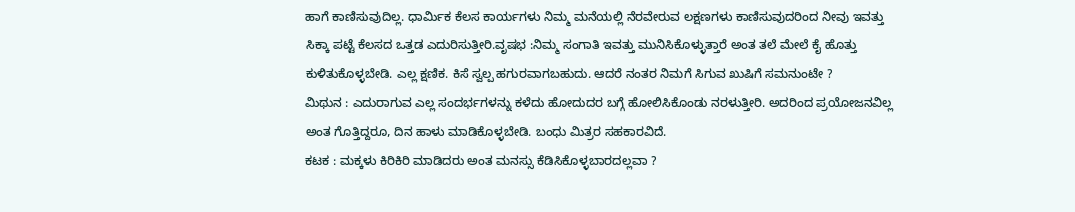ಹಾಗೆ ಕಾಣಿಸುವುದಿಲ್ಲ. ಧಾರ್ಮಿಕ ಕೆಲಸ ಕಾರ್ಯಗಳು ನಿಮ್ಮ ಮನೆಯಲ್ಲಿ ನೆರವೇರುವ ಲಕ್ಷಣಗಳು ಕಾಣಿಸುವುದರಿಂದ ನೀವು ಇವತ್ತು ಸಿಕ್ಕಾ ಪಟ್ಟೆ ಕೆಲಸದ ಒತ್ತಡ ಎದುರಿಸುತ್ತೀರಿ.ವೃಷಭ :ನಿಮ್ಮ ಸಂಗಾತಿ ಇವತ್ತು ಮುನಿಸಿಕೊಳ್ಳುತ್ತಾರೆ ಅಂತ ತಲೆ ಮೇಲೆ ಕೈ ಹೊತ್ತು ಕುಳಿತುಕೊಳ್ಳಬೇಡಿ. ಎಲ್ಲ ಕ್ಷಣಿಕ. ಕಿಸೆ ಸ್ವಲ್ಪ ಹಗುರವಾಗಬಹುದು. ಆದರೆ ನಂತರ ನಿಮಗೆ ಸಿಗುವ ಖುಷಿಗೆ ಸಮನುಂಟೇ ?
ಮಿಥುನ : ಎದುರಾಗುವ ಎಲ್ಲ ಸಂದರ್ಭಗಳನ್ನು ಕಳೆದು ಹೋದುದರ ಬಗ್ಗೆ ಹೋಲಿಸಿಕೊಂಡು ನರಳುತ್ತೀರಿ. ಅದರಿಂದ ಪ್ರಯೋಜನವಿಲ್ಲ ಅಂತ ಗೊತ್ತಿದ್ದರೂ, ದಿನ ಹಾಳು ಮಾಡಿಕೊಳ್ಳಬೇಡಿ. ಬಂಧು ಮಿತ್ರರ ಸಹಕಾರವಿದೆ.
ಕಟಕ : ಮಕ್ಕಳು ಕಿರಿಕಿರಿ ಮಾಡಿದರು ಅಂತ ಮನಸ್ಸು ಕೆಡಿಸಿಕೊಳ್ಳಬಾರದಲ್ಲವಾ ?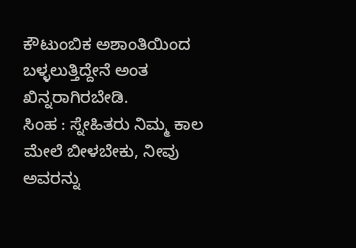ಕೌಟುಂಬಿಕ ಅಶಾಂತಿಯಿಂದ ಬಳ್ಳಲುತ್ತಿದ್ದೇನೆ ಅಂತ ಖಿನ್ನರಾಗಿರಬೇಡಿ.
ಸಿಂಹ : ಸ್ನೇಹಿತರು ನಿಮ್ಮ ಕಾಲ ಮೇಲೆ ಬೀಳಬೇಕು, ನೀವು ಅವರನ್ನು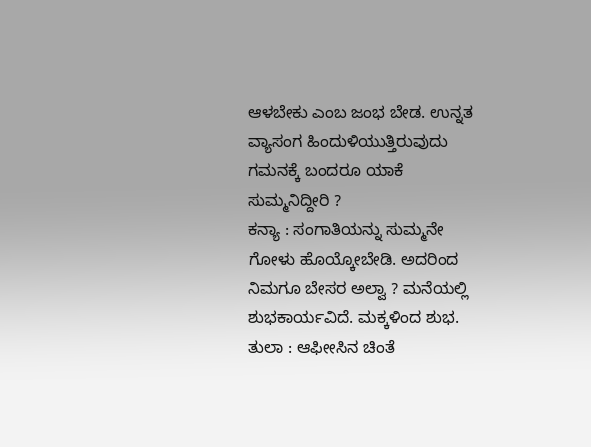ಆಳಬೇಕು ಎಂಬ ಜಂಭ ಬೇಡ. ಉನ್ನತ ವ್ಯಾಸಂಗ ಹಿಂದುಳಿಯುತ್ತಿರುವುದು ಗಮನಕ್ಕೆ ಬಂದರೂ ಯಾಕೆ ಸುಮ್ಮನಿದ್ದೀರಿ ?
ಕನ್ಯಾ : ಸಂಗಾತಿಯನ್ನು ಸುಮ್ಮನೇ ಗೋಳು ಹೊಯ್ಕೋಬೇಡಿ. ಅದರಿಂದ ನಿಮಗೂ ಬೇಸರ ಅಲ್ವಾ ? ಮನೆಯಲ್ಲಿ ಶುಭಕಾರ್ಯವಿದೆ. ಮಕ್ಕಳಿಂದ ಶುಭ.
ತುಲಾ : ಆಫೀೕಸಿನ ಚಿಂತೆ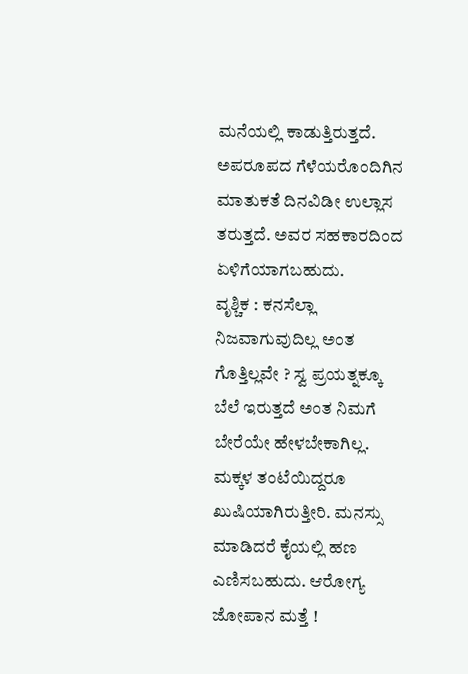ಮನೆಯಲ್ಲಿ ಕಾಡುತ್ತಿರುತ್ತದೆ. ಅಪರೂಪದ ಗೆಳೆಯರೊಂದಿಗಿನ ಮಾತುಕತೆ ದಿನವಿಡೀ ಉಲ್ಲಾಸ ತರುತ್ತದೆ. ಅವರ ಸಹಕಾರದಿಂದ ಏಳಿಗೆಯಾಗಬಹುದು.
ವೃಶ್ಚಿಕ : ಕನಸೆಲ್ಲಾ ನಿಜವಾಗುವುದಿಲ್ಲ ಅಂತ ಗೊತ್ತಿಲ್ಲವೇ ? ಸ್ವ ಪ್ರಯತ್ನಕ್ಕೂ ಬೆಲೆ ಇರುತ್ತದೆ ಅಂತ ನಿಮಗೆ ಬೇರೆಯೇ ಹೇಳಬೇಕಾಗಿಲ್ಲ. ಮಕ್ಕಳ ತಂಟೆಯಿದ್ದರೂ ಖುಷಿಯಾಗಿರುತ್ತೀರಿ. ಮನಸ್ಸು ಮಾಡಿದರೆ ಕೈಯಲ್ಲಿ ಹಣ ಎಣಿಸಬಹುದು. ಆರೋಗ್ಯ ಜೋಪಾನ ಮತ್ತೆ !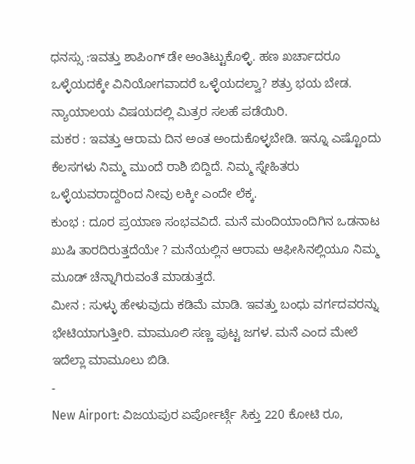ಧನಸ್ಸು :ಇವತ್ತು ಶಾಪಿಂಗ್ ಡೇ ಅಂತಿಟ್ಟುಕೊಳ್ಳಿ. ಹಣ ಖರ್ಚಾದರೂ ಒಳ್ಳೆಯದಕ್ಕೇ ವಿನಿಯೋಗವಾದರೆ ಒಳ್ಳೆಯದಲ್ವಾ? ಶತ್ರು ಭಯ ಬೇಡ. ನ್ಯಾಯಾಲಯ ವಿಷಯದಲ್ಲಿ ಮಿತ್ರರ ಸಲಹೆ ಪಡೆಯಿರಿ.
ಮಕರ : ಇವತ್ತು ಆರಾಮ ದಿನ ಅಂತ ಅಂದುಕೊಳ್ಳಬೇಡಿ. ಇನ್ನೂ ಎಷ್ಟೊಂದು ಕೆಲಸಗಳು ನಿಮ್ಮ ಮುಂದೆ ರಾಶಿ ಬಿದ್ದಿದೆ. ನಿಮ್ಮ ಸ್ನೇಹಿತರು ಒಳ್ಳೆಯವರಾದ್ದರಿಂದ ನೀವು ಲಕ್ಕೀ ಎಂದೇ ಲೆಕ್ಕ.
ಕುಂಭ : ದೂರ ಪ್ರಯಾಣ ಸಂಭವವಿದೆ. ಮನೆ ಮಂದಿಯಾಂದಿಗಿನ ಒಡನಾಟ ಖುಷಿ ತಾರದಿರುತ್ತದೆಯೇ ? ಮನೆಯಲ್ಲಿನ ಆರಾಮ ಆಫೀಸಿನಲ್ಲಿಯೂ ನಿಮ್ಮ ಮೂಡ್ ಚೆನ್ನಾಗಿರುವಂತೆ ಮಾಡುತ್ತದೆ.
ಮೀನ : ಸುಳ್ಳು ಹೇಳುವುದು ಕಡಿಮೆ ಮಾಡಿ. ಇವತ್ತು ಬಂಧು ವರ್ಗದವರನ್ನು ಭೇಟಿಯಾಗುತ್ತೀರಿ. ಮಾಮೂಲಿ ಸಣ್ಣ ಪುಟ್ಟ ಜಗಳ. ಮನೆ ಎಂದ ಮೇಲೆ ಇದೆಲ್ಲಾ ಮಾಮೂಲು ಬಿಡಿ.
-
New Airport: ವಿಜಯಪುರ ಏರ್ಪೋರ್ಟ್ಗೆ ಸಿಕ್ತು 220 ಕೋಟಿ ರೂ,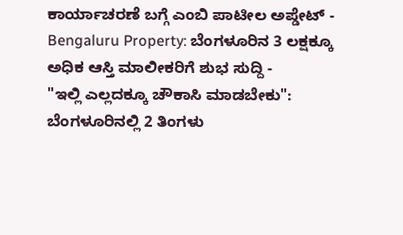ಕಾರ್ಯಾಚರಣೆ ಬಗ್ಗೆ ಎಂಬಿ ಪಾಟೀಲ ಅಪ್ಡೇಟ್ -
Bengaluru Property: ಬೆಂಗಳೂರಿನ 3 ಲಕ್ಷಕ್ಕೂ ಅಧಿಕ ಆಸ್ತಿ ಮಾಲೀಕರಿಗೆ ಶುಭ ಸುದ್ದಿ -
"ಇಲ್ಲಿ ಎಲ್ಲದಕ್ಕೂ ಚೌಕಾಸಿ ಮಾಡಬೇಕು": ಬೆಂಗಳೂರಿನಲ್ಲಿ 2 ತಿಂಗಳು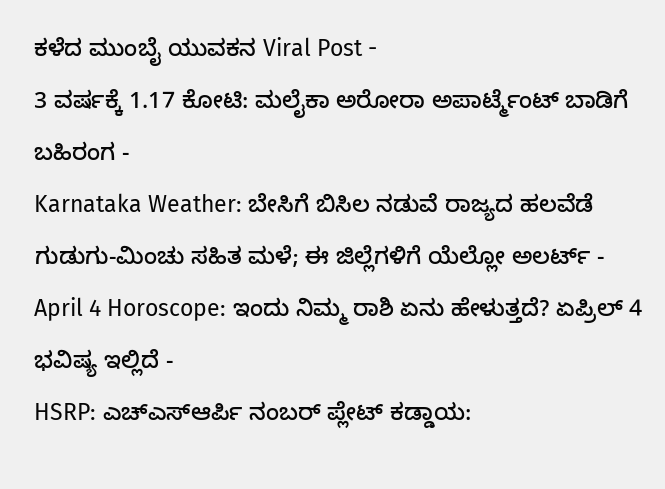ಕಳೆದ ಮುಂಬೈ ಯುವಕನ Viral Post -
3 ವರ್ಷಕ್ಕೆ 1.17 ಕೋಟಿ: ಮಲೈಕಾ ಅರೋರಾ ಅಪಾರ್ಟ್ಮೆಂಟ್ ಬಾಡಿಗೆ ಬಹಿರಂಗ -
Karnataka Weather: ಬೇಸಿಗೆ ಬಿಸಿಲ ನಡುವೆ ರಾಜ್ಯದ ಹಲವೆಡೆ ಗುಡುಗು-ಮಿಂಚು ಸಹಿತ ಮಳೆ; ಈ ಜಿಲ್ಲೆಗಳಿಗೆ ಯೆಲ್ಲೋ ಅಲರ್ಟ್ -
April 4 Horoscope: ಇಂದು ನಿಮ್ಮ ರಾಶಿ ಏನು ಹೇಳುತ್ತದೆ? ಏಪ್ರಿಲ್ 4 ಭವಿಷ್ಯ ಇಲ್ಲಿದೆ -
HSRP: ಎಚ್ಎಸ್ಆರ್ಪಿ ನಂಬರ್ ಪ್ಲೇಟ್ ಕಡ್ಡಾಯ: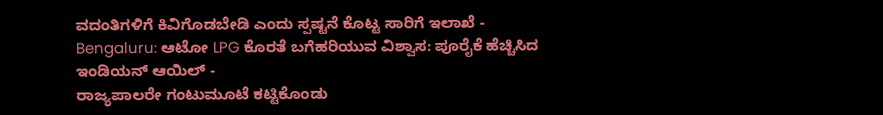ವದಂತಿಗಳಿಗೆ ಕಿವಿಗೊಡಬೇಡಿ ಎಂದು ಸ್ಪಷ್ಟನೆ ಕೊಟ್ಟ ಸಾರಿಗೆ ಇಲಾಖೆ -
Bengaluru: ಆಟೋ LPG ಕೊರತೆ ಬಗೆಹರಿಯುವ ವಿಶ್ವಾಸ: ಪೂರೈಕೆ ಹೆಚ್ಚಿಸಿದ ಇಂಡಿಯನ್ ಆಯಿಲ್ -
ರಾಜ್ಯಪಾಲರೇ ಗಂಟುಮೂಟೆ ಕಟ್ಟಿಕೊಂಡು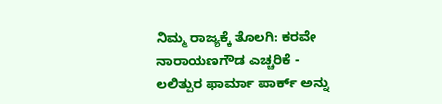ನಿಮ್ಮ ರಾಜ್ಯಕ್ಕೆ ತೊಲಗಿ: ಕರವೇ ನಾರಾಯಣಗೌಡ ಎಚ್ಚರಿಕೆ -
ಲಲಿತ್ಪುರ ಫಾರ್ಮಾ ಪಾರ್ಕ್ ಅನ್ನು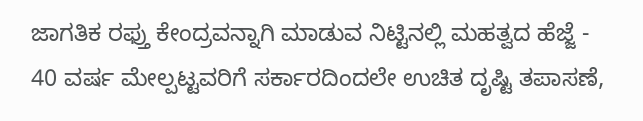ಜಾಗತಿಕ ರಫ್ತು ಕೇಂದ್ರವನ್ನಾಗಿ ಮಾಡುವ ನಿಟ್ಟಿನಲ್ಲಿ ಮಹತ್ವದ ಹೆಜ್ಜೆ -
40 ವರ್ಷ ಮೇಲ್ಪಟ್ಟವರಿಗೆ ಸರ್ಕಾರದಿಂದಲೇ ಉಚಿತ ದೃಷ್ಟಿ ತಪಾಸಣೆ,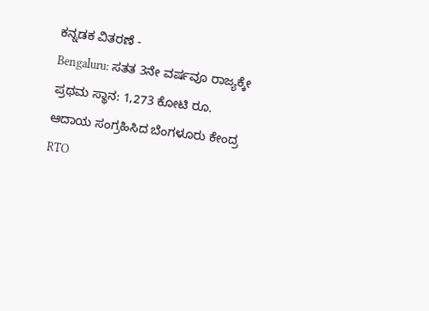ಕನ್ನಡಕ ವಿತರಣೆ -
Bengaluru: ಸತತ 3ನೇ ವರ್ಷವೂ ರಾಜ್ಯಕ್ಕೇ ಪ್ರಥಮ ಸ್ಥಾನ: 1,273 ಕೋಟಿ ರೂ. ಆದಾಯ ಸಂಗ್ರಹಿಸಿದ ಬೆಂಗಳೂರು ಕೇಂದ್ರ RTO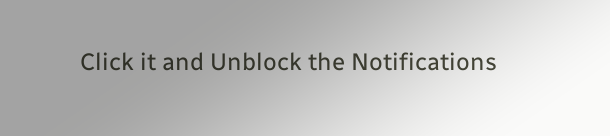Click it and Unblock the Notifications